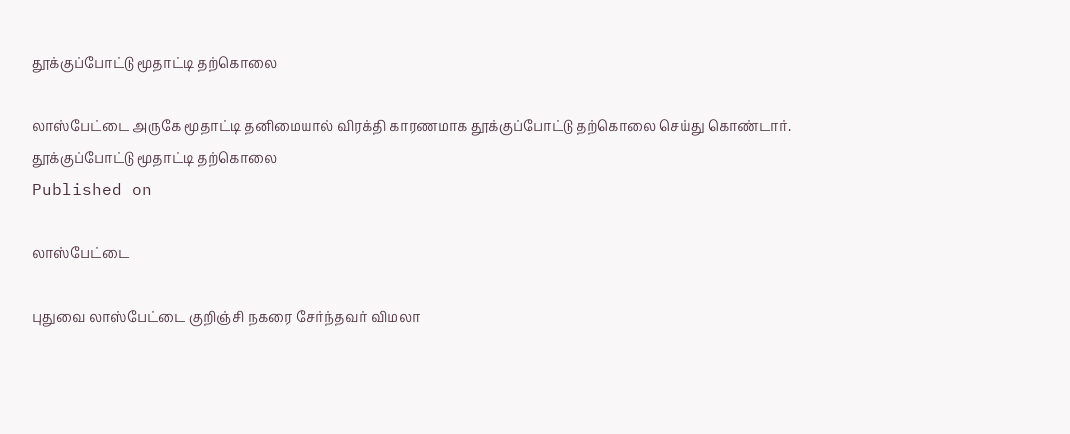தூக்குப்போட்டு மூதாட்டி தற்கொலை

லாஸ்பேட்டை அருகே மூதாட்டி தனிமையால் விரக்தி காரணமாக தூக்குப்போட்டு தற்கொலை செய்து கொண்டார்.
தூக்குப்போட்டு மூதாட்டி தற்கொலை
Published on

லாஸ்பேட்டை

புதுவை லாஸ்பேட்டை குறிஞ்சி நகரை சேர்ந்தவர் விமலா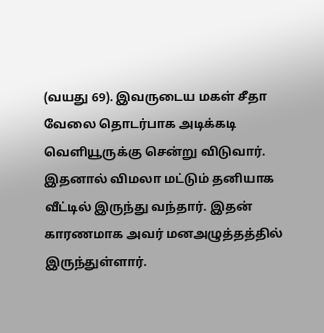(வயது 69). இவருடைய மகள் சீதா வேலை தொடர்பாக அடிக்கடி வெளியூருக்கு சென்று விடுவார். இதனால் விமலா மட்டும் தனியாக வீட்டில் இருந்து வந்தார். இதன் காரணமாக அவர் மனஅழுத்தத்தில் இருந்துள்ளார்.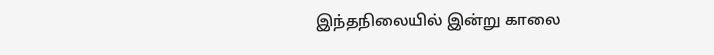இந்தநிலையில் இன்று காலை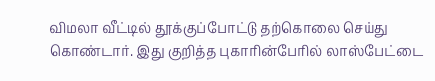விமலா வீட்டில் தூக்குப்போட்டு தற்கொலை செய்து கொண்டார். இது குறித்த புகாரின்பேரில் லாஸ்பேட்டை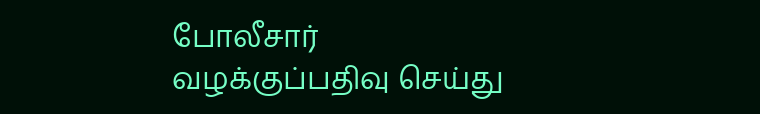போலீசார் வழக்குப்பதிவு செய்து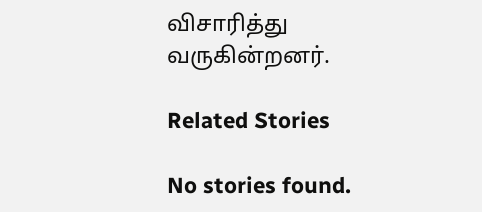விசாரித்து வருகின்றனர்.

Related Stories

No stories found.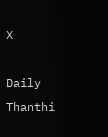X

Daily Thanthi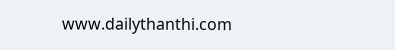www.dailythanthi.com